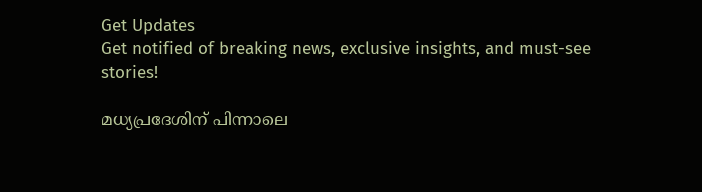Get Updates
Get notified of breaking news, exclusive insights, and must-see stories!

മധ്യപ്രദേശിന് പിന്നാലെ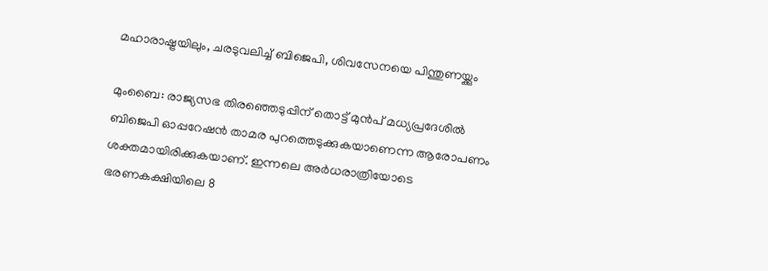മഹാരാഷ്ട്രയിലും, ചരടുവലിച്ച് ബിജെപി, ശിവസേനയെ പിന്തുണയ്ക്കും

മുംബൈ: രാജ്യസഭ തിരഞ്ഞെടുപ്പിന് തൊട്ട് മുന്‍പ് മധ്യപ്രദേശില്‍ ബിജെപി ഓപ്പറേഷന്‍ താമര പുറത്തെടുക്കുകയാണെന്ന ആരോപണം ശക്തമായിരിക്കുകയാണ്. ഇന്നലെ അര്‍ധരാത്രിയോടെ ഭരണകക്ഷിയിലെ 8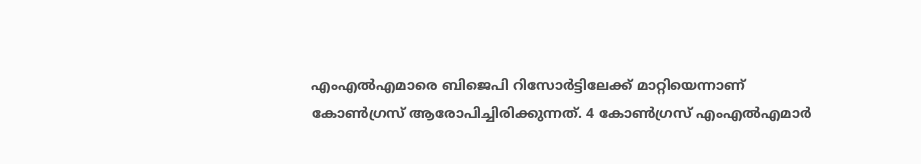എംഎല്‍എമാരെ ബിജെപി റിസോര്‍ട്ടിലേക്ക് മാറ്റിയെന്നാണ് കോണ്‍ഗ്രസ് ആരോപിച്ചിരിക്കുന്നത്. 4 കോണ്‍ഗ്രസ് എംഎല്‍എമാര്‍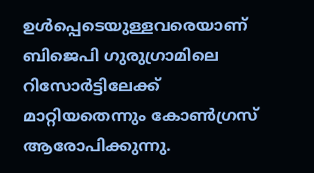ഉള്‍പ്പെടെയുള്ളവരെയാണ് ബിജെപി ഗുരുഗ്രാമിലെ റിസോര്‍ട്ടിലേക്ക് മാറ്റിയതെന്നും കോണ്‍ഗ്രസ് ആരോപിക്കുന്നു.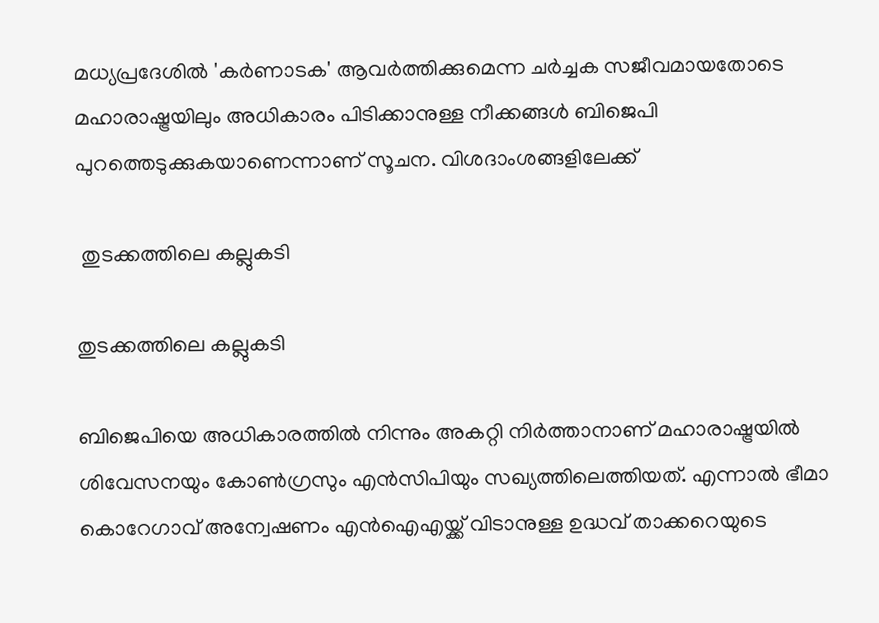മധ്യപ്രദേശില്‍ 'കര്‍ണാടക' ആവര്‍ത്തിക്കുമെന്ന ചര്‍ച്ചക സജീവമായതോടെ മഹാരാഷ്ട്രയിലും അധികാരം പിടിക്കാനുള്ള നീക്കങ്ങള്‍ ബിജെപി പുറത്തെടുക്കുകയാണെന്നാണ് സൂചന. വിശദാംശങ്ങളിലേക്ക്

 തുടക്കത്തിലെ കല്ലുകടി

തുടക്കത്തിലെ കല്ലുകടി

ബിജെപിയെ അധികാരത്തില്‍ നിന്നും അകറ്റി നിര്‍ത്താനാണ് മഹാരാഷ്ട്രയില്‍ ശിവേസനയും കോണ്‍ഗ്രസും എന്‍സിപിയും സഖ്യത്തിലെത്തിയത്. എന്നാല്‍ ഭീമാ കൊറേഗാവ് അന്വേഷണം എന്‍ഐഎയ്ക്ക് വിടാനുള്ള ഉദ്ധവ് താക്കറെയുടെ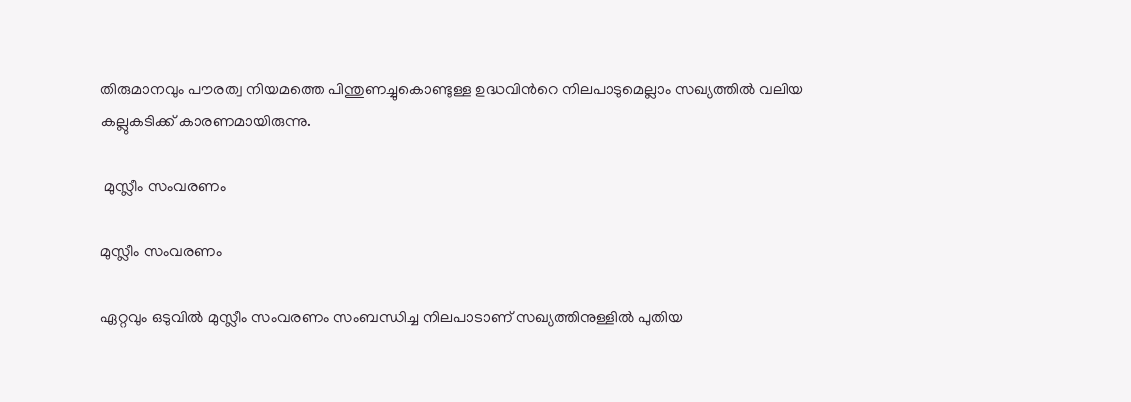തിരുമാനവും പൗരത്വ നിയമത്തെ പിന്തുണച്ചുകൊണ്ടുള്ള ഉദ്ധവിന്‍റെ നിലപാടുമെല്ലാം സഖ്യത്തില്‍ വലിയ കല്ലുകടിക്ക് കാരണമായിരുന്നു.

 മുസ്ലീം സംവരണം

മുസ്ലീം സംവരണം

ഏറ്റവും ഒടുവില്‍ മുസ്ലീം സംവരണം സംബന്ധിച്ച നിലപാടാണ് സഖ്യത്തിനുള്ളില്‍ പുതിയ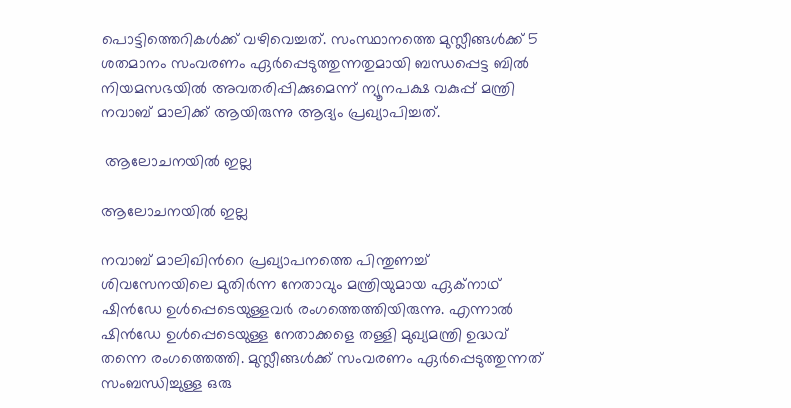പൊട്ടിത്തെറികള്‍ക്ക് വഴിവെച്ചത്. സംസ്ഥാനത്തെ മുസ്ലീങ്ങള്‍ക്ക് 5 ശതമാനം സംവരണം ഏര്‍പ്പെടുത്തുന്നതുമായി ബന്ധപ്പെട്ട ബില്‍ നിയമസഭയില്‍ അവതരിപ്പിക്കുമെന്ന് ന്യൂനപക്ഷ വകുപ്പ് മന്ത്രി നവാബ് മാലിക്ക് ആയിരുന്നു ആദ്യം പ്രഖ്യാപിച്ചത്.

 ആലോചനയില്‍ ഇല്ല

ആലോചനയില്‍ ഇല്ല

നവാബ് മാലിഖിന്‍റെ പ്രഖ്യാപനത്തെ പിന്തുണച്ച് ശിവസേനയിലെ മുതിര്‍ന്ന നേതാവും മന്ത്രിയുമായ ഏക്നാഥ് ഷിന്‍ഡ‍േ ഉള്‍പ്പെടെയുള്ളവര്‍ രംഗത്തെത്തിയിരുന്നു. എന്നാല്‍ ഷിന്‍ഡേ ഉള്‍പ്പെടെയുള്ള നേതാക്കളെ തള്ളി മുഖ്യമന്ത്രി ഉദ്ധവ് തന്നെ രംഗത്തെത്തി. മുസ്ലീങ്ങള്‍ക്ക് സംവരണം ഏര്‍പ്പെടുത്തുന്നത് സംബന്ധിച്ചുള്ള ഒരു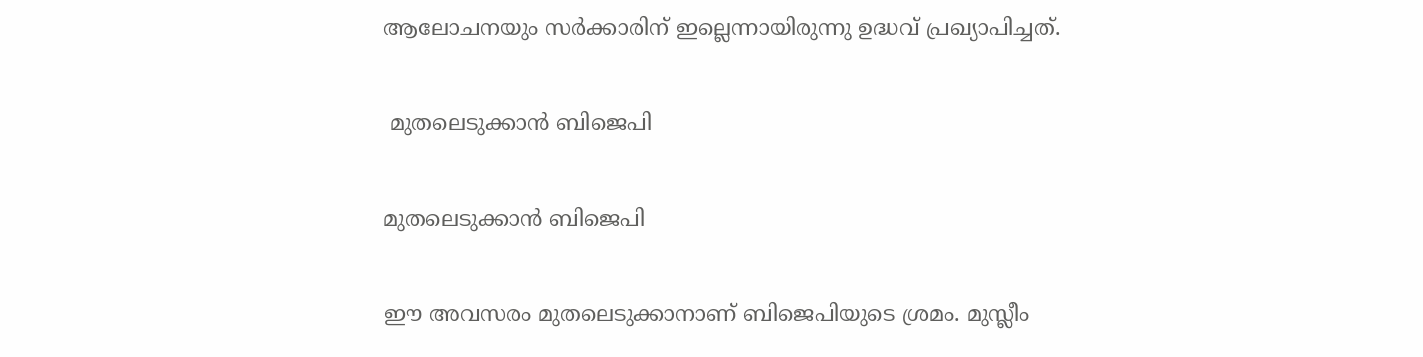ആലോചനയും സര്‍ക്കാരിന് ഇല്ലെന്നായിരുന്നു ഉദ്ധവ് പ്രഖ്യാപിച്ചത്.

 മുതലെടുക്കാന്‍ ബിജെപി

മുതലെടുക്കാന്‍ ബിജെപി

ഈ അവസരം മുതലെടുക്കാനാണ് ബിജെപിയുടെ ശ്രമം. മുസ്ലീം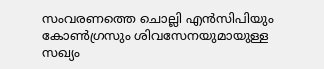സംവരണത്തെ ചൊല്ലി എന്‍സിപിയും കോണ്‍ഗ്രസും ശിവസേനയുമായുള്ള സഖ്യം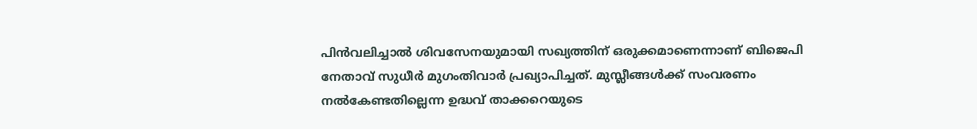പിന്‍വലിച്ചാല്‍ ശിവസേനയുമായി സഖ്യത്തിന് ഒരുക്കമാണെന്നാണ് ബിജെപി നേതാവ് സുധീര്‍ മുഗംതിവാര്‍ പ്രഖ്യാപിച്ചത്. മുസ്ലീങ്ങള്‍ക്ക് സംവരണം നല്‍കേണ്ടതില്ലെന്ന ഉദ്ധവ് താക്കറെയുടെ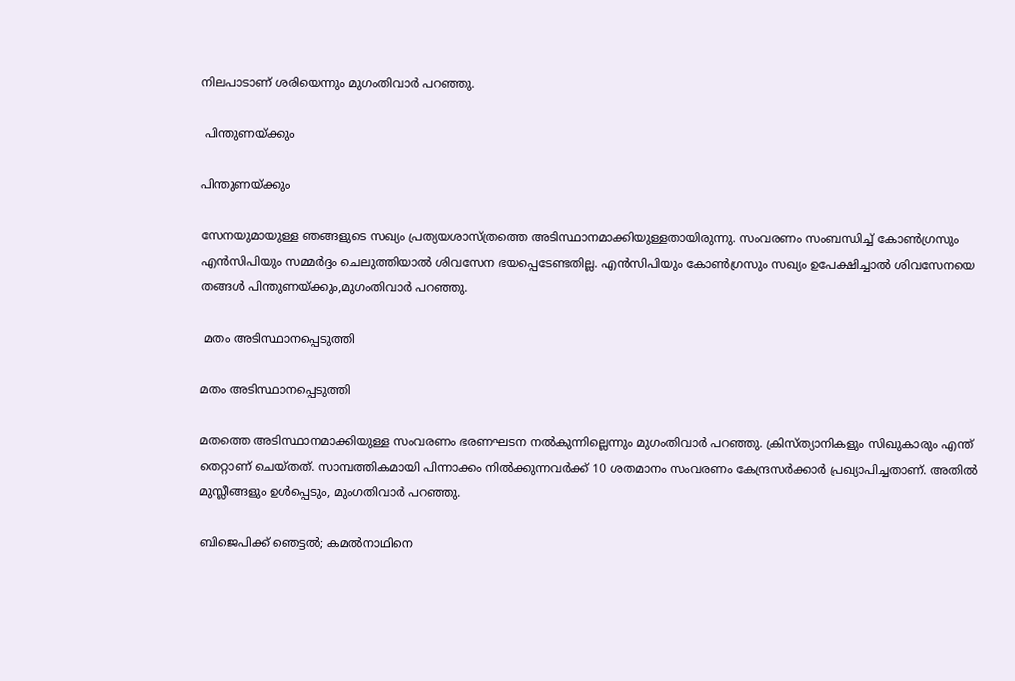നിലപാടാണ് ശരിയെന്നും മുഗംതിവാര്‍ പറഞ്ഞു.

 പിന്തുണയ്ക്കും

പിന്തുണയ്ക്കും

സേനയുമായുള്ള ഞങ്ങളുടെ സഖ്യം പ്രത്യയശാസ്ത്രത്തെ അടിസ്ഥാനമാക്കിയുള്ളതായിരുന്നു. സംവരണം സംബന്ധിച്ച് കോണ്‍ഗ്രസും എന്‍സിപിയും സമ്മര്‍ദ്ദം ചെലുത്തിയാല്‍ ശിവസേന ഭയപ്പെടേണ്ടതില്ല. എന്‍സിപിയും കോണ്‍ഗ്രസും സഖ്യം ഉപേക്ഷിച്ചാല്‍ ശിവസേനയെ തങ്ങള്‍ പിന്തുണയ്ക്കും,മുഗംതിവാര്‍ പറഞ്ഞു.

 മതം അടിസ്ഥാനപ്പെടുത്തി

മതം അടിസ്ഥാനപ്പെടുത്തി

മതത്തെ അടിസ്ഥാനമാക്കിയുള്ള സംവരണം ഭരണഘടന നൽകുന്നില്ലെന്നും മുഗംതിവാര്‍ പറഞ്ഞു. ക്രിസ്ത്യാനികളും സിഖുകാരും എന്ത് തെറ്റാണ് ചെയ്തത്. സാമ്പത്തികമായി പിന്നാക്കം നില്‍ക്കുന്നവര്‍ക്ക് 10 ശതമാനം സംവരണം കേന്ദ്രസര്‍ക്കാര്‍ പ്രഖ്യാപിച്ചതാണ്. അതില്‍ മുസ്ലീങ്ങളും ഉള്‍പ്പെടും, മുംഗതിവാര്‍ പറഞ്ഞു.

ബിജെപിക്ക് ഞെട്ടല്‍; കമല്‍നാഥിനെ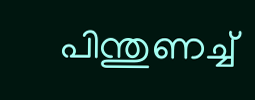പിന്തുണച്ച്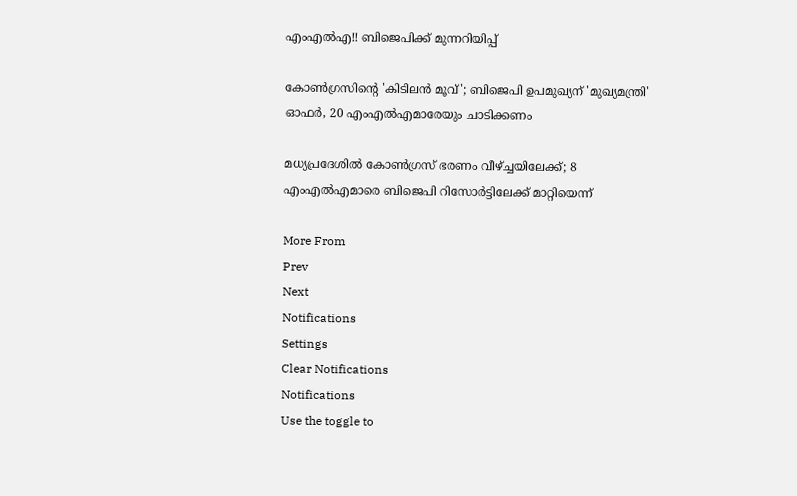എംഎല്‍എ!! ബിജെപിക്ക് മുന്നറിയിപ്പ്

കോണ്‍ഗ്രസിന്‍റെ 'കിടിലന്‍ മൂവ്'; ബിജെപി ഉപമുഖ്യന് 'മുഖ്യമന്ത്രി' ഓഫര്‍, 20 എംഎല്‍എമാരേയും ചാടിക്കണം

മധ്യപ്രദേശില്‍ കോണ്‍ഗ്രസ് ഭരണം വീഴ്ച്ചയിലേക്ക്; 8 എംഎല്‍എമാരെ ബിജെപി റിസോര്‍ട്ടിലേക്ക് മാറ്റിയെന്ന്

More From
Prev
Next
Notifications
Settings
Clear Notifications
Notifications
Use the toggle to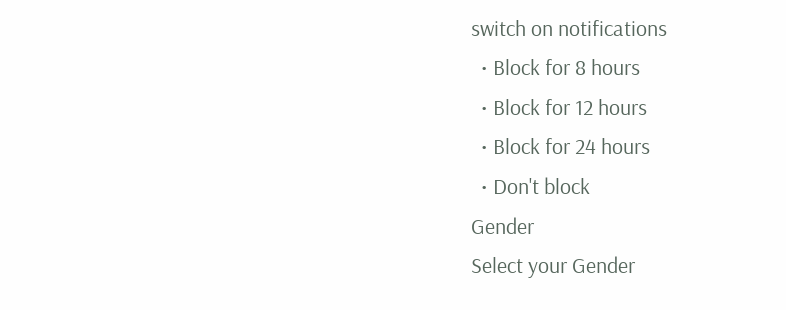switch on notifications
  • Block for 8 hours
  • Block for 12 hours
  • Block for 24 hours
  • Don't block
Gender
Select your Gender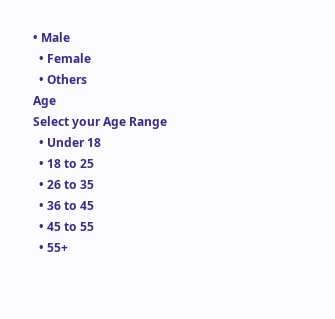• Male
  • Female
  • Others
Age
Select your Age Range
  • Under 18
  • 18 to 25
  • 26 to 35
  • 36 to 45
  • 45 to 55
  • 55+